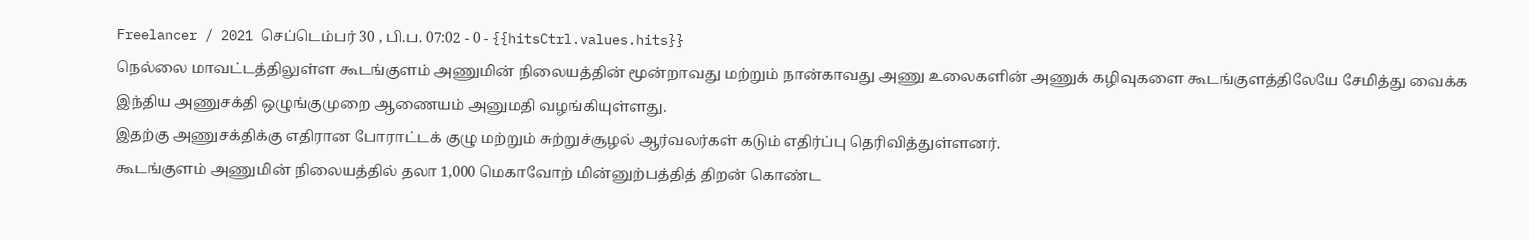Freelancer / 2021 செப்டெம்பர் 30 , பி.ப. 07:02 - 0 - {{hitsCtrl.values.hits}}
நெல்லை மாவட்டத்திலுள்ள கூடங்குளம் அணுமின் நிலையத்தின் மூன்றாவது மற்றும் நான்காவது அணு உலைகளின் அணுக் கழிவுகளை கூடங்குளத்திலேயே சேமித்து வைக்க இந்திய அணுசக்தி ஒழுங்குமுறை ஆணையம் அனுமதி வழங்கியுள்ளது.
இதற்கு அணுசக்திக்கு எதிரான போராட்டக் குழு மற்றும் சுற்றுச்சூழல் ஆர்வலர்கள் கடும் எதிர்ப்பு தெரிவித்துள்ளனர்.
கூடங்குளம் அணுமின் நிலையத்தில் தலா 1,000 மெகாவோற் மின்னுற்பத்தித் திறன் கொண்ட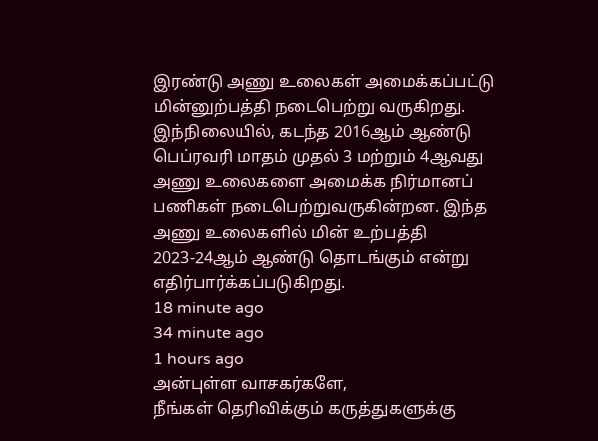இரண்டு அணு உலைகள் அமைக்கப்பட்டு மின்னுற்பத்தி நடைபெற்று வருகிறது.
இந்நிலையில், கடந்த 2016ஆம் ஆண்டு பெப்ரவரி மாதம் முதல் 3 மற்றும் 4ஆவது அணு உலைகளை அமைக்க நிர்மானப் பணிகள் நடைபெற்றுவருகின்றன. இந்த அணு உலைகளில் மின் உற்பத்தி 2023-24ஆம் ஆண்டு தொடங்கும் என்று எதிர்பார்க்கப்படுகிறது.
18 minute ago
34 minute ago
1 hours ago
அன்புள்ள வாசகர்களே,
நீங்கள் தெரிவிக்கும் கருத்துகளுக்கு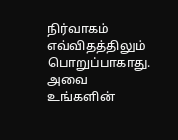நிர்வாகம் எவ்விதத்திலும் பொறுப்பாகாது. அவை உங்களின்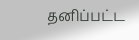தனிப்பட்ட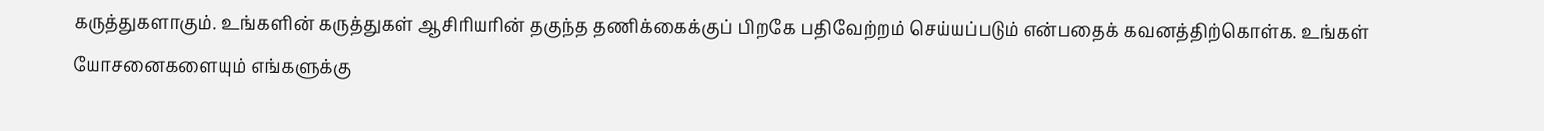கருத்துகளாகும். உங்களின் கருத்துகள் ஆசிரியரின் தகுந்த தணிக்கைக்குப் பிறகே பதிவேற்றம் செய்யப்படும் என்பதைக் கவனத்திற்கொள்க. உங்கள் யோசனைகளையும் எங்களுக்கு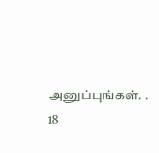அனுப்புங்கள். .
18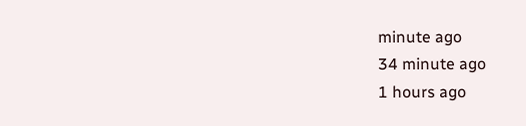minute ago
34 minute ago
1 hours ago